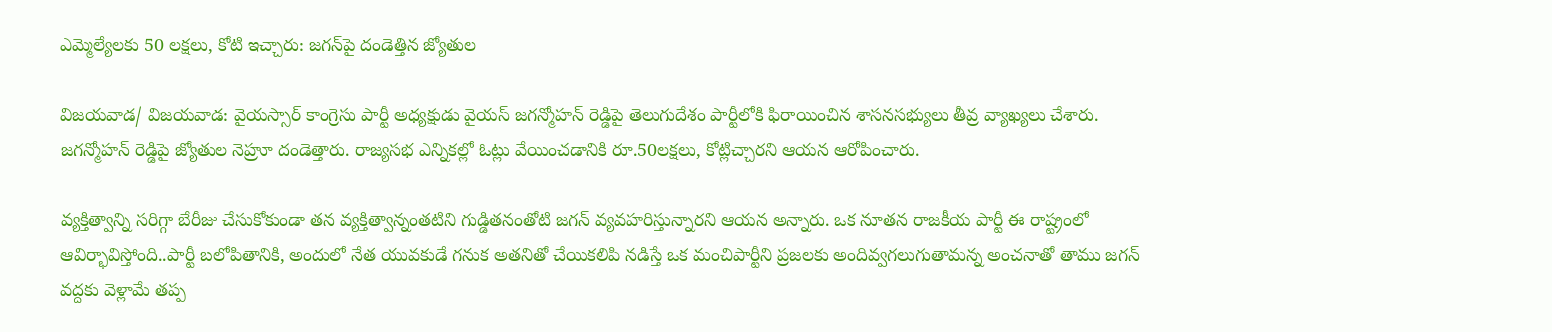ఎమ్మెల్యేలకు 50 లక్షలు, కోటి ఇచ్చారు: జగన్‌పై దండెత్తిన జ్యోతుల

విజయవాడ/ విజయవాడ: వైయస్సార్ కాంగ్రెసు పార్టీ అధ్యక్షుడు వైయస్ జగన్మోహన్ రెడ్డిపై తెలుగుదేశం పార్టీలోకి ఫిరాయించిన శాసనసభ్యులు తీవ్ర వ్యాఖ్యలు చేశారు. జగన్మోహన్ రెడ్డిపై జ్యోతుల నెహ్రూ దండెత్తారు. రాజ్యసభ ఎన్నికల్లో ఓట్లు వేయించడానికి రూ.50లక్షలు, కోట్లిచ్చారని ఆయన ఆరోపించారు.

వ్యక్తిత్వాన్ని సరిగ్గా బేరీజు చేసుకోకుండా తన వ్యక్తిత్వాన్నంతటిని గుడ్డితనంతోటి జగన్ వ్యవహరిస్తున్నారని ఆయన అన్నారు. ఒక నూతన రాజకీయ పార్టీ ఈ రాష్ట్రంలో ఆవిర్భావిస్తోంది..పార్టీ బలోపితానికి, అందులో నేత యువకుడే గనుక అతనితో చేయికలిపి నడిస్తే ఒక మంచిపార్టీని ప్రజలకు అందివ్వగలుగుతామన్న అంచనాతో తాము జగన్ వద్దకు వెళ్లామే తప్ప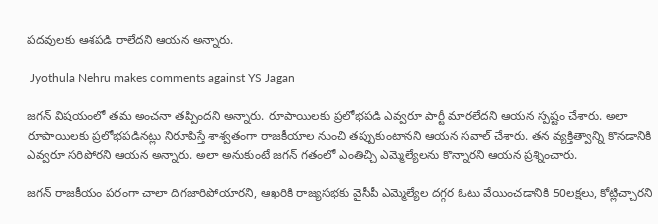పదవులకు ఆశపడి రాలేదని ఆయన అన్నారు.

 Jyothula Nehru makes comments against YS Jagan

జగన్ విషయంలో తమ అంచనా తప్పిందని అన్నారు. రూపాయిలకు ప్రలోభపడి ఎవ్వరూ పార్టీ మారలేదని ఆయన స్పష్టం చేశారు. అలా రూపాయిలకు ప్రలోభపడినట్లు నిరూపిస్తే శాశ్వతంగా రాజకీయాల నుంచి తప్పుకుంటానని ఆయన సవాల్ చేశారు. తన వ్యక్తిత్వాన్ని కొనడానికి ఎవ్వరూ సరిపోరని ఆయన అన్నారు. అలా అనుకుంటే జగన్ గతంలో ఎంతిచ్చి ఎమ్మెల్యేలను కొన్నారని ఆయన ప్రశ్నించారు.

జగన్ రాజకీయం పరంగా చాలా దిగజారిపోయారని, ఆఖరికి రాజ్యసభకు వైసీపీ ఎమ్మెల్యేల దగ్గర ఓటు వేయించడానికి 50లక్షలు, కోట్లిచ్చారని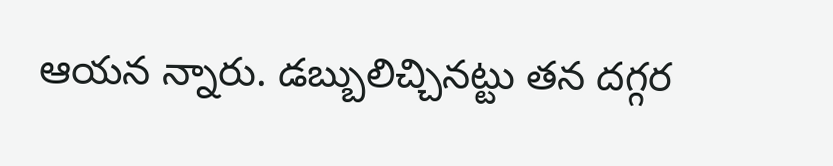ఆయన న్నారు. డబ్బులిచ్చినట్టు తన దగ్గర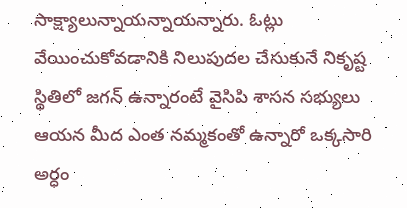సాక్ష్యాలున్నాయన్నాయన్నారు. ఓట్లు వేయించుకోవడానికి నిలుపుదల చేసుకునే నికృష్ట స్థితిలో జగన్ ఉన్నారంటే వైసిపి శాసన సభ్యులు ఆయన మీద ఎంత నమ్మకంతో ఉన్నారో ఒక్కసారి అర్ధం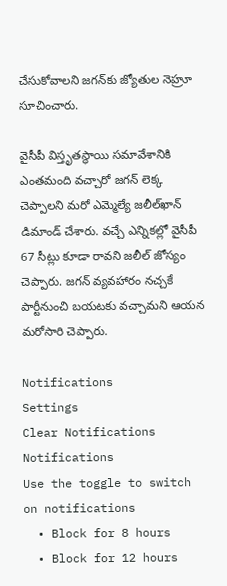చేసుకోవాలని జగన్‌‌కు జ్యోతుల నెహ్రూ సూచించారు.

వైసీపీ విస్తృతస్థాయి సమావేశానికి ఎంతమంది వచ్చారో జగన్‌ లెక్క చెప్పాలని మరో ఎమ్మెల్యే జలీల్‌ఖాన్‌ డిమాండ్ చేశారు. వచ్చే ఎన్నికల్లో వైసీపీ 67 సీట్లు కూడా రావని జలీల్ జోస్యం చెప్పారు. జగన్‌ వ్యవహారం నచ్చకే పార్టీనుంచి బయటకు వచ్చామని ఆయన మరోసారి చెప్పారు.

Notifications
Settings
Clear Notifications
Notifications
Use the toggle to switch on notifications
  • Block for 8 hours
  • Block for 12 hours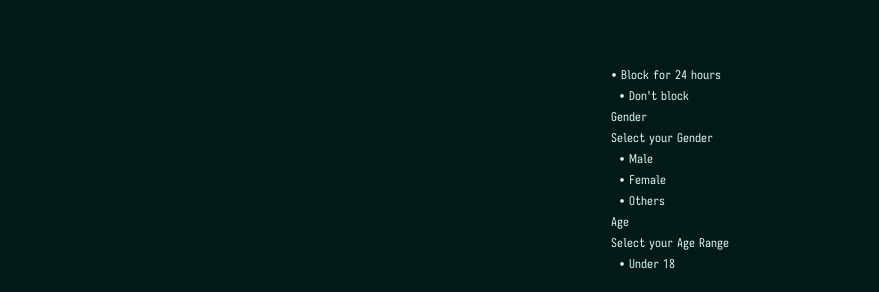• Block for 24 hours
  • Don't block
Gender
Select your Gender
  • Male
  • Female
  • Others
Age
Select your Age Range
  • Under 18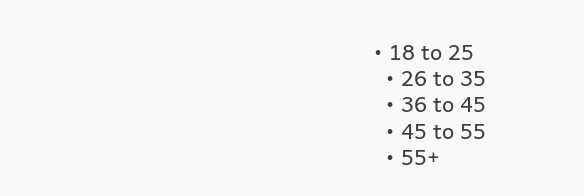• 18 to 25
  • 26 to 35
  • 36 to 45
  • 45 to 55
  • 55+